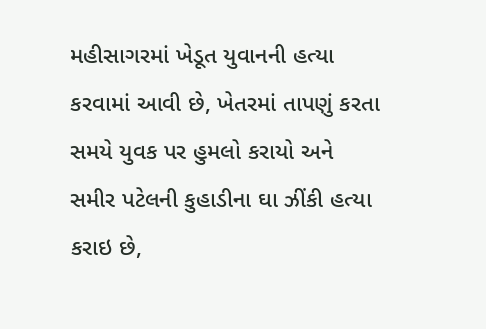મહીસાગરમાં ખેડૂત યુવાનની હત્યા કરવામાં આવી છે, ખેતરમાં તાપણું કરતા સમયે યુવક પર હુમલો કરાયો અને સમીર પટેલની કુહાડીના ઘા ઝીંકી હત્યા કરાઇ છે,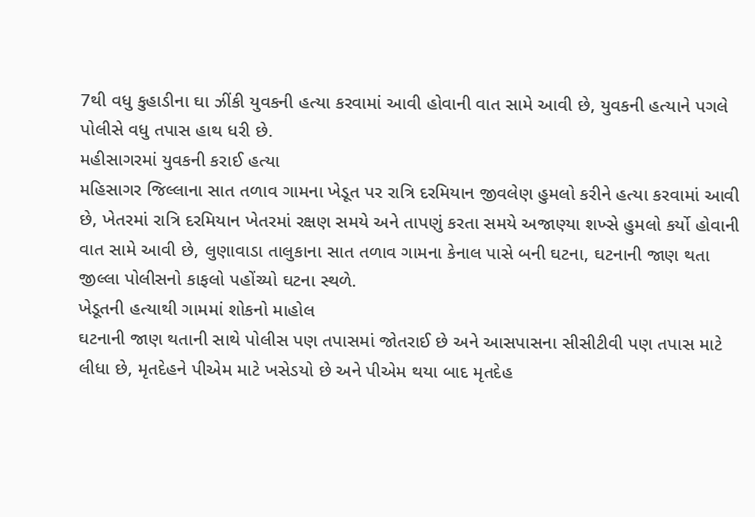7થી વધુ કુહાડીના ઘા ઝીંકી યુવકની હત્યા કરવામાં આવી હોવાની વાત સામે આવી છે, યુવકની હત્યાને પગલે પોલીસે વધુ તપાસ હાથ ધરી છે.
મહીસાગરમાં યુવકની કરાઈ હત્યા
મહિસાગર જિલ્લાના સાત તળાવ ગામના ખેડૂત પર રાત્રિ દરમિયાન જીવલેણ હુમલો કરીને હત્યા કરવામાં આવી છે, ખેતરમાં રાત્રિ દરમિયાન ખેતરમાં રક્ષણ સમયે અને તાપણું કરતા સમયે અજાણ્યા શખ્સે હુમલો કર્યો હોવાની વાત સામે આવી છે, લુણાવાડા તાલુકાના સાત તળાવ ગામના કેનાલ પાસે બની ઘટના, ઘટનાની જાણ થતા જીલ્લા પોલીસનો કાફલો પહોંચ્યો ઘટના સ્થળે.
ખેડૂતની હત્યાથી ગામમાં શોકનો માહોલ
ઘટનાની જાણ થતાની સાથે પોલીસ પણ તપાસમાં જોતરાઈ છે અને આસપાસના સીસીટીવી પણ તપાસ માટે લીધા છે, મૃતદેહને પીએમ માટે ખસેડયો છે અને પીએમ થયા બાદ મૃતદેહ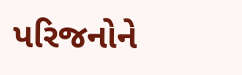પરિજનોને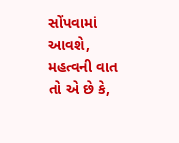સોંપવામાં આવશે, મહત્વની વાત તો એ છે કે,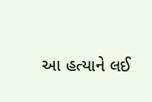આ હત્યાને લઈ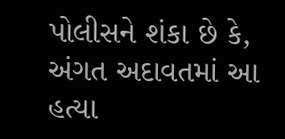પોલીસને શંકા છે કે, અંગત અદાવતમાં આ હત્યા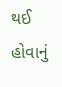થઈ હોવાનું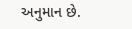અનુમાન છે.